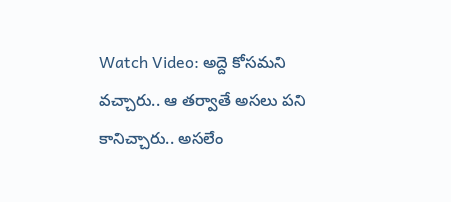Watch Video: అద్దె కోసమని వచ్చారు.. ఆ తర్వాతే అసలు పని కానిచ్చారు.. అసలేం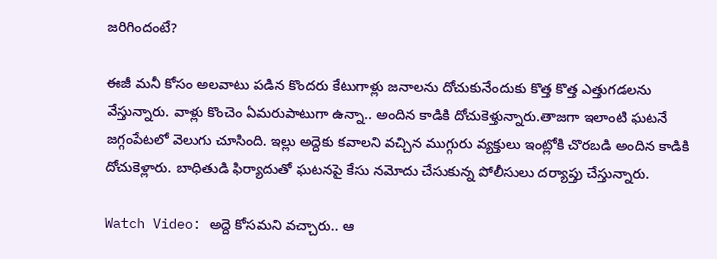జరిగిందంటే?

ఈజీ మనీ కోసం అలవాటు పడిన కొందరు కేటుగాళ్లు జనాలను దోచుకునేందుకు కొత్త కొత్త ఎత్తుగడలను వేస్తున్నారు. వాళ్లు కొంచెం ఏమరుపాటుగా ఉన్నా.. అందిన కాడికి దోచుకెళ్తున్నారు.తాజగా ఇలాంటి ఘటనే జగ్గంపేటలో వెలుగు చూసింది. ఇల్లు అద్దెకు కవాలని వచ్చిన ముగ్గురు వ్యక్తులు ఇంట్లోకి చొరబడి అందిన కాడికి దోచుకెళ్లారు. బాధితుడి ఫిర్యాదుతో ఘటనపై కేసు నమోదు చేసుకున్న పోలీసులు దర్యాప్తు చేస్తున్నారు.

Watch Video: అద్దె కోసమని వచ్చారు.. ఆ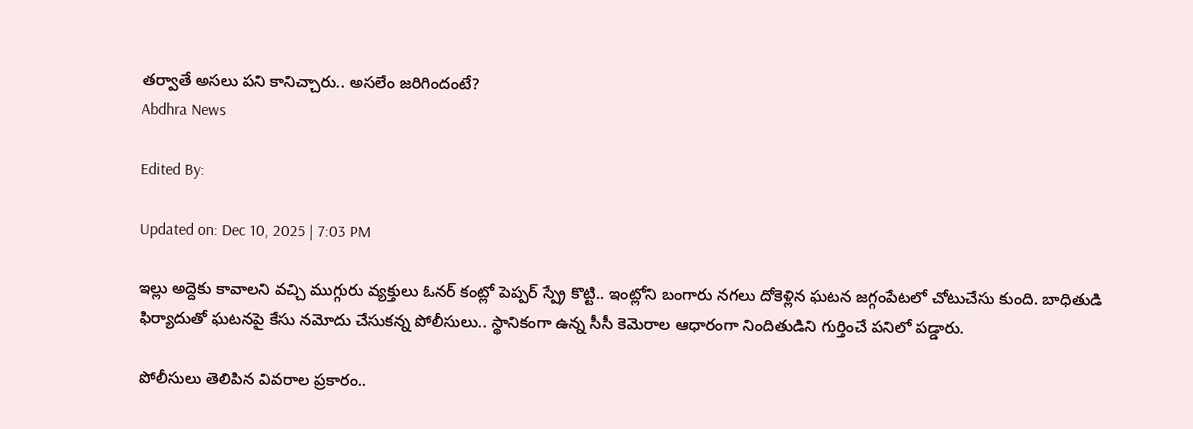తర్వాతే అసలు పని కానిచ్చారు.. అసలేం జరిగిందంటే?
Abdhra News

Edited By:

Updated on: Dec 10, 2025 | 7:03 PM

ఇల్లు అద్దెకు కావాలని వచ్చి ముగ్గురు వ్యక్తులు ఓనర్ కంట్లో పెప్పర్ స్ప్రే కొట్టి.. ఇంట్లోని బంగారు నగలు దోకెళ్లిన ఘటన జగ్గంపేటలో చోటుచేసు కుంది. బాధితుడి ఫిర్యాదుతో ఘటనపై కేసు నమోదు చేసుకన్న పోలీసులు.. స్థానికంగా ఉన్న సీసీ కెమెరాల ఆధారంగా నిందితుడిని గుర్తించే పనిలో పడ్డారు.

పోలీసులు తెలిపిన వివరాల ప్రకారం..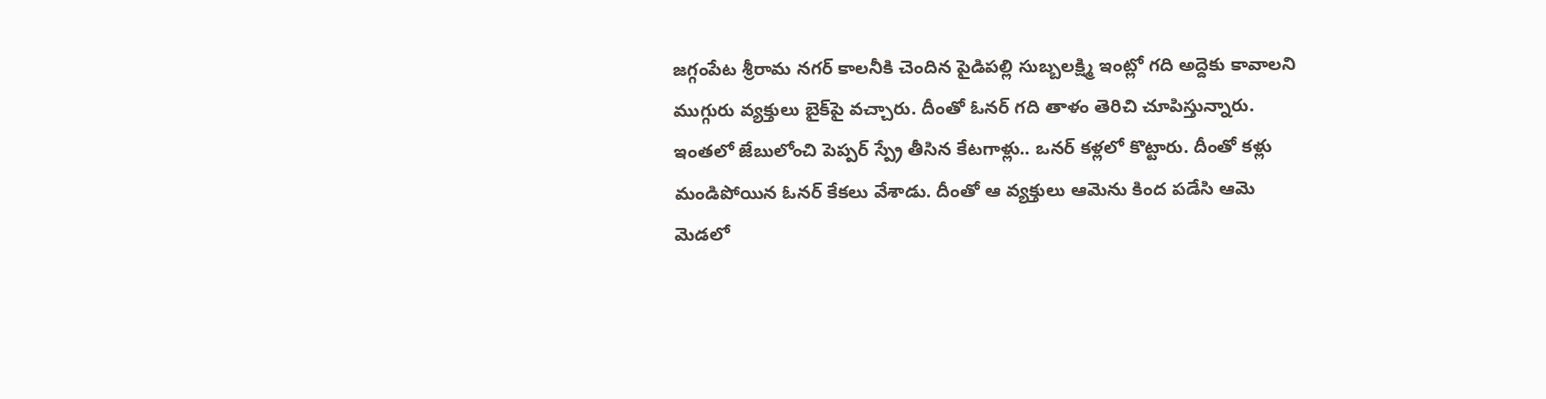జగ్గంపేట శ్రీరామ నగర్ కాలనీకి చెందిన పైడిపల్లి సుబ్బలక్ష్మి ఇంట్లో గది అద్దెకు కావాలని ముగ్గురు వ్యక్తులు బైక్‌పై వచ్చారు. దీంతో ఓనర్ గది తాళం తెరిచి చూపిస్తున్నారు. ఇంతలో జేబులోంచి పెప్పర్ స్ప్రే తీసిన కేటగాళ్లు.. ఒనర్ కళ్లలో కొట్టారు. దీంతో కళ్లు మండిపోయిన ఓనర్ కేకలు వేశాడు. దీంతో ఆ వ్యక్తులు ఆమెను కింద పడేసి ఆమె మెడలో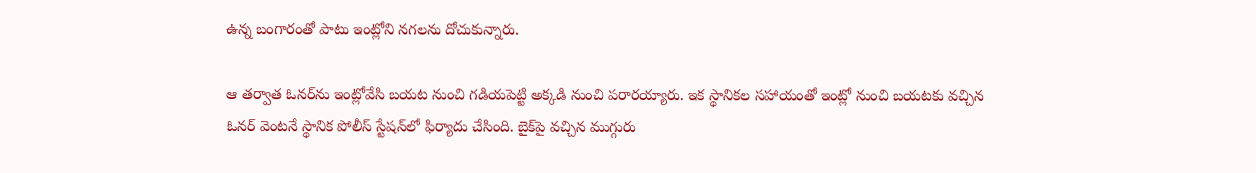ఉన్న బంగారంతో పాటు ఇంట్లోని నగలను దోచుకున్నారు.

ఆ తర్వాత ఓనర్‌ను ఇంట్లోవేసి బయట నుంచి గడియపెట్టి అక్కడి నుంచి పరారయ్యారు. ఇక స్థానికల సహాయంతో ఇంట్లో నుంచి బయటకు వచ్చిన ఓనర్ వెంటనే స్థానిక పోలీస్ స్టేషన్‌లో ఫిర్యాదు చేసింది. బైక్‌పై వచ్చిన ముగ్గురు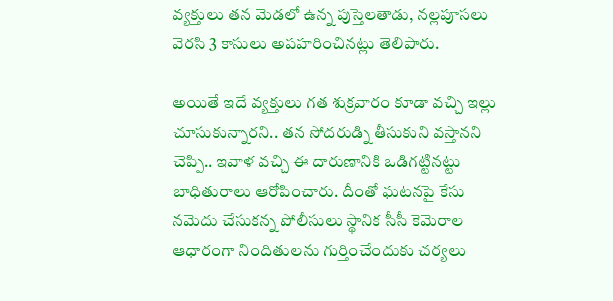వ్యక్తులు తన మెడలో ఉన్న పుస్తెలతాడు, నల్లపూసలు వెరసి 3 కాసులు అపహరించినట్లు తెలిపారు.

అయితే ఇదే వ్యక్తులు గత శుక్రవారం కూడా వచ్చి ఇల్లు చూసుకున్నారని.. తన సోదరుడ్ని తీసుకుని వస్తానని చెప్పి.. ఇవాళ వచ్చి ఈ దారుణానికి ఒడిగట్టినట్టు బాధితురాలు ఆరోపించారు. దీంతో ఘటనపై కేసు నమెదు చేసుకన్న పోలీసులు స్థానిక సీసీ కెమెరాల ఆధారంగా నిందితులను గుర్తించేందుకు చర్యలు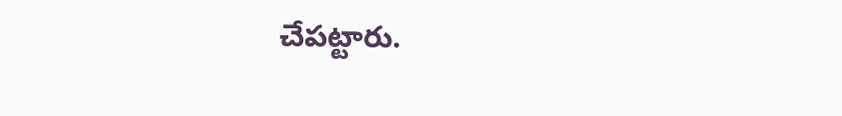చేపట్టారు.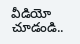వీడియో చూడండి..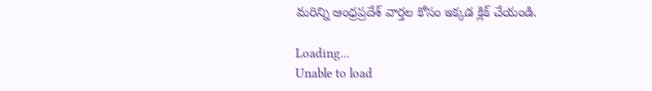మరిన్ని ఆంధ్రప్రదేశ్ వార్తల కోసం ఇక్కడ క్లిక్ చేయండి.

Loading...
Unable to load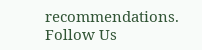recommendations.
Follow Us